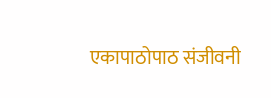एकापाठोपाठ संजीवनी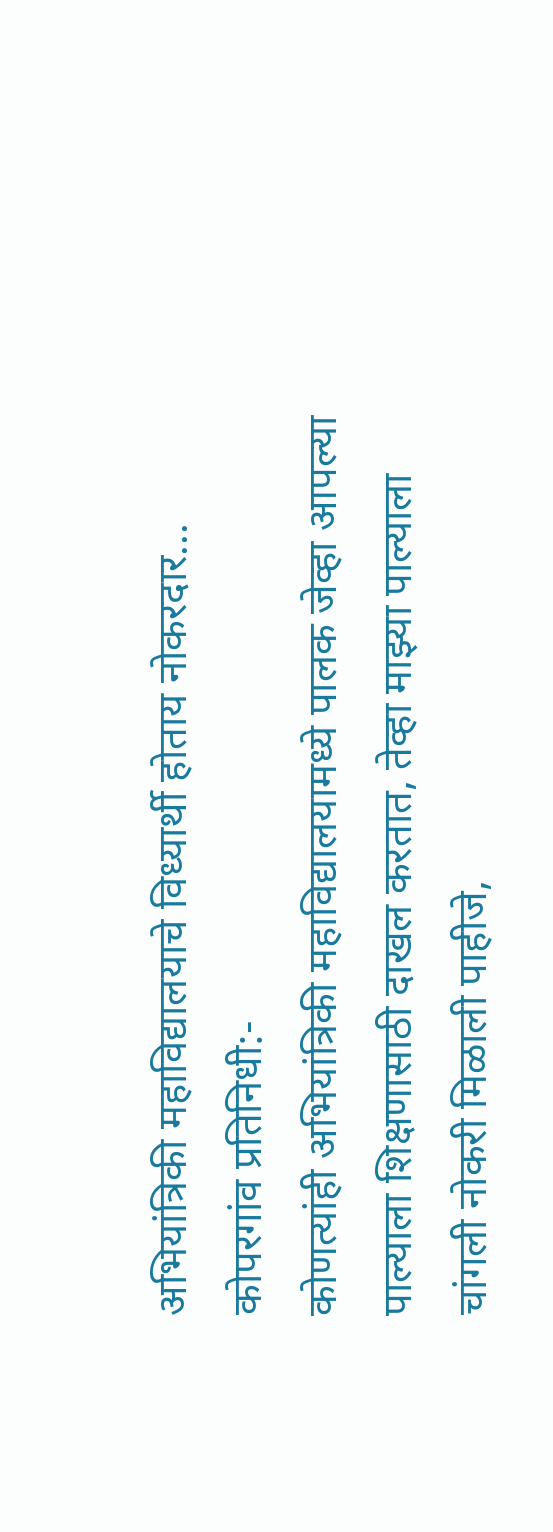अभियांत्रिकी महाविद्यालयाचे विध्यार्थी होताय नोकरदार...
कोपरगांव प्रतिनिधी:-
कोणत्यांही अभियांत्रिकी महाविद्यालयामध्ये पालक जेव्हा आपल्या पाल्याला शिक्षणासाठी दाखल करतात, तेव्हा माझ्या पाल्याला चांगली नोकरी मिळाली पाहीजे,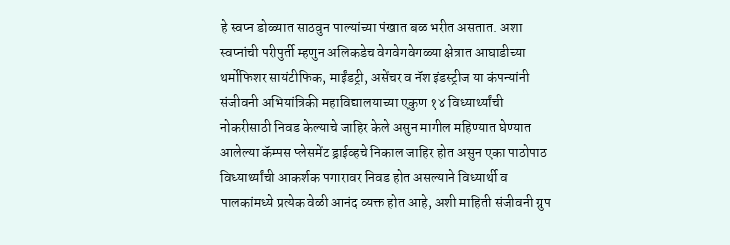हे स्वप्न डोळ्यात साठवुन पाल्यांच्या पंखात बळ भरीत असतात. अशा स्वप्नांची परीपुर्ती म्हणुन अलिकडेच वेगवेगवेगळ्या क्षेत्रात आघाडीच्या थर्मोफिशर सायंटीफिक, माईंडट्री, असेंचर व नॅश इंडस्ट्रीज या कंपन्यांनी संजीवनी अभियांत्रिकी महाविद्यालयाच्या एकुण १४ विध्यार्थ्यांची नोकरीसाठी निवड केल्याचे जाहिर केले असुन मागील महिण्यात घेण्यात आलेल्या कॅम्पस प्लेसमेंट ड्राईव्हचे निकाल जाहिर होत असुन एका पाठोपाठ विध्यार्थ्यांची आकर्शक पगारावर निवड होत असल्याने विध्यार्थी व पालकांमध्ये प्रत्येक वेळी आनंद व्यक्त होत आहे, अशी माहिती संजीवनी ग्रुप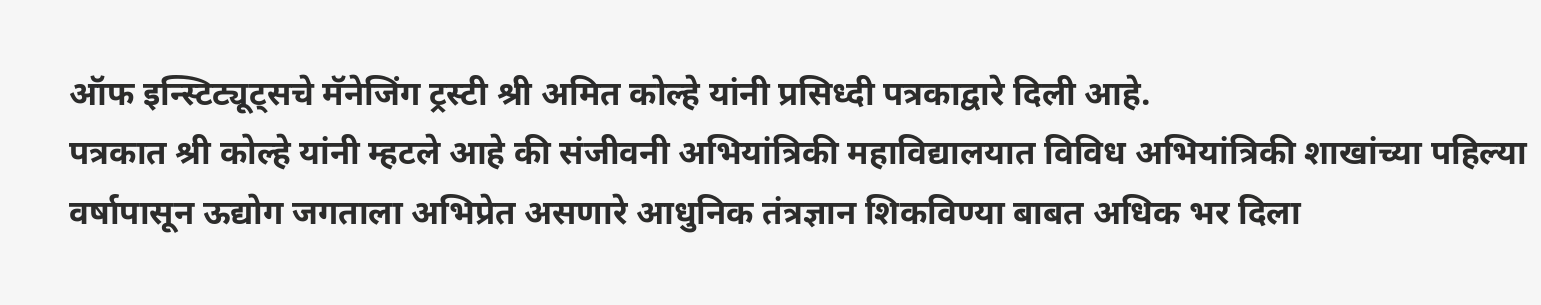ऑफ इन्स्टिट्यूट्सचे मॅनेजिंग ट्रस्टी श्री अमित कोल्हे यांनी प्रसिध्दी पत्रकाद्वारे दिली आहे.
पत्रकात श्री कोल्हे यांनी म्हटले आहे की संजीवनी अभियांत्रिकी महाविद्यालयात विविध अभियांत्रिकी शाखांच्या पहिल्या वर्षापासून ऊद्योग जगताला अभिप्रेत असणारे आधुनिक तंत्रज्ञान शिकविण्या बाबत अधिक भर दिला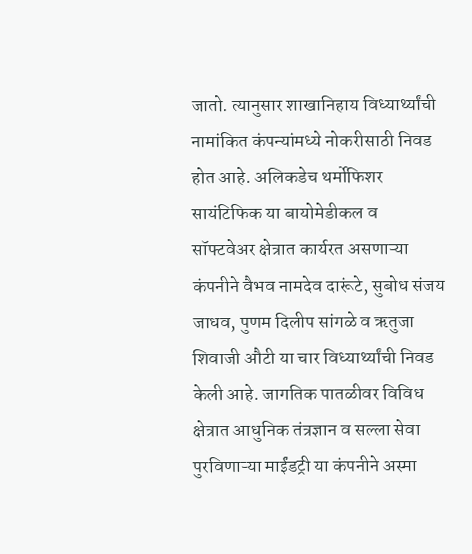जातो. त्यानुसार शाखानिहाय विध्यार्थ्यांची नामांकित कंपन्यांमध्ये नोकरीसाठी निवड होत आहे. अलिकडेच थर्मोफिशर सायंटिफिक या बायोमेडीकल व सॉफ्टवेअर क्षेत्रात कार्यरत असणाऱ्या कंपनीने वैभव नामदेव दारूंटे, सुबोध संजय जाधव, पुणम दिलीप सांगळे व ऋतुजा शिवाजी औटी या चार विध्यार्थ्यांची निवड केली आहे. जागतिक पातळीवर विविध क्षेत्रात आधुनिक तंत्रज्ञान व सल्ला सेवा पुरविणाऱ्या माईंडट्री या कंपनीने अस्मा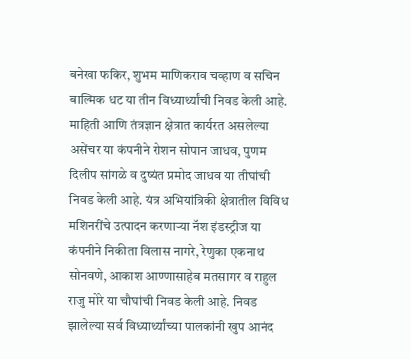बनेखा फकिर, शुभम माणिकराव चव्हाण व सचिन बाल्मिक धट या तीन विध्यार्थ्यांची निवड केली आहे. माहिती आणि तंत्रज्ञान क्षेत्रात कार्यरत असलेल्या असेंचर या कंपनीने रोशन सोपान जाधव, पुणम दिलीप सांगळे व दुष्यंत प्रमोद जाधव या तीघांची निवड केली आहे. यंत्र अभियांत्रिकी क्षेत्रातील विविध मशिनरींचे उत्पादन करणाऱ्या नॅश इंडस्ट्रीज या कंपनीने निकीता विलास नागरे, रेणुका एकनाथ सोनवणे, आकाश आण्णासाहेब मतसागर व राहुल राजु मोरे या चौघांची निवड केली आहे. निवड झालेल्या सर्व विध्यार्थ्यांच्या पालकांनी खुप आनंद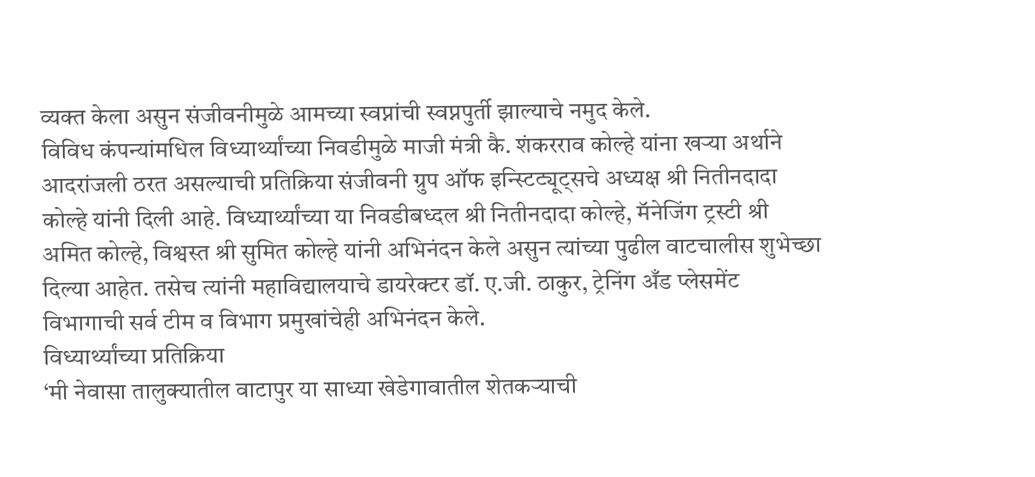व्यक्त केला असुन संजीवनीमुळे आमच्या स्वप्नांची स्वप्नपुर्ती झाल्याचे नमुद केले.
विविध कंपन्यांमधिल विध्यार्थ्यांच्या निवडीमुळे माजी मंत्री कै. शंकरराव कोल्हे यांना खऱ्या अर्थाने आदरांजली ठरत असल्याची प्रतिक्रिया संजीवनी ग्रुप ऑफ इन्स्टिट्यूट्सचे अध्यक्ष श्री नितीनदादा कोल्हे यांनी दिली आहे. विध्यार्थ्यांच्या या निवडीबध्दल श्री नितीनदादा कोल्हे, मॅनेजिंग ट्रस्टी श्री अमित कोल्हे, विश्वस्त श्री सुमित कोल्हे यांनी अभिनंदन केले असुन त्यांच्या पुढील वाटचालीस शुभेच्छा दिल्या आहेत. तसेच त्यांनी महाविद्यालयाचे डायरेक्टर डॉ. ए.जी. ठाकुर, ट्रेनिंग अँड प्लेसमेंट विभागाची सर्व टीम व विभाग प्रमुखांचेही अभिनंदन केले.
विध्यार्थ्यांच्या प्रतिक्रिया
‘मी नेवासा तालुक्यातील वाटापुर या साध्या खेडेगावातील शेतकऱ्याची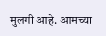मुलगी आहे. आमच्या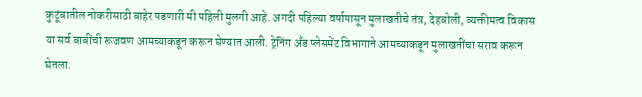कुटूंबातील नोकरीसाठी बाहेर पडणारी मी पहिली मुलगी आहे. अगदी पहिल्या वर्षापासून मुलाखतीचे तंत्र, देहबोली, व्यक्तीमत्व विकास या सर्व बाबींची रूजवण आमच्याकडून करून घेण्यात आली. ट्रेनिंग अँड प्लेसमेंट विभागाने आमच्याकडून मुलाखतींचा सराव करून घेतला.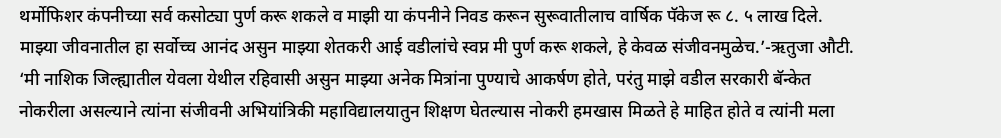थर्मोफिशर कंपनीच्या सर्व कसोट्या पुर्ण करू शकले व माझी या कंपनीने निवड करून सुरूवातीलाच वार्षिक पॅकेज रू ८. ५ लाख दिले. माझ्या जीवनातील हा सर्वोच्च आनंद असुन माझ्या शेतकरी आई वडीलांचे स्वप्न मी पुर्ण करू शकले, हे केवळ संजीवनमुळेच.’-ऋतुजा औटी.
‘मी नाशिक जिल्ह्यातील येवला येथील रहिवासी असुन माझ्या अनेक मित्रांना पुण्याचे आकर्षण होते, परंतु माझे वडील सरकारी बॅन्केत नोकरीला असल्याने त्यांना संजीवनी अभियांत्रिकी महाविद्यालयातुन शिक्षण घेतल्यास नोकरी हमखास मिळते हे माहित होते व त्यांनी मला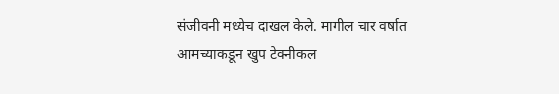संजीवनी मध्येच दाखल केले. मागील चार वर्षात आमच्याकडून खुप टेक्नीकल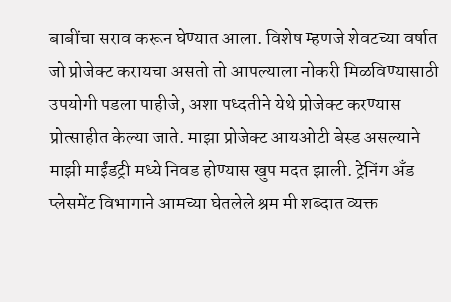बाबींचा सराव करून घेण्यात आला. विशेष म्हणजे शेवटच्या वर्षात जो प्रोजेक्ट करायचा असतो तो आपल्याला नोकरी मिळविण्यासाठी उपयोगी पडला पाहीजे, अशा पध्दतीने येथे प्रोजेक्ट करण्यास प्रोत्साहीत केल्या जाते. माझा प्रोजेक्ट आयओटी बेस्ड असल्याने माझी माईंडट्री मध्ये निवड होण्यास खुप मदत झाली. ट्रेनिंग अँड प्लेसमेंट विभागाने आमच्या घेतलेले श्रम मी शब्दात व्यक्त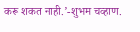करू शकत नाही.’-शुभम चव्हाण.